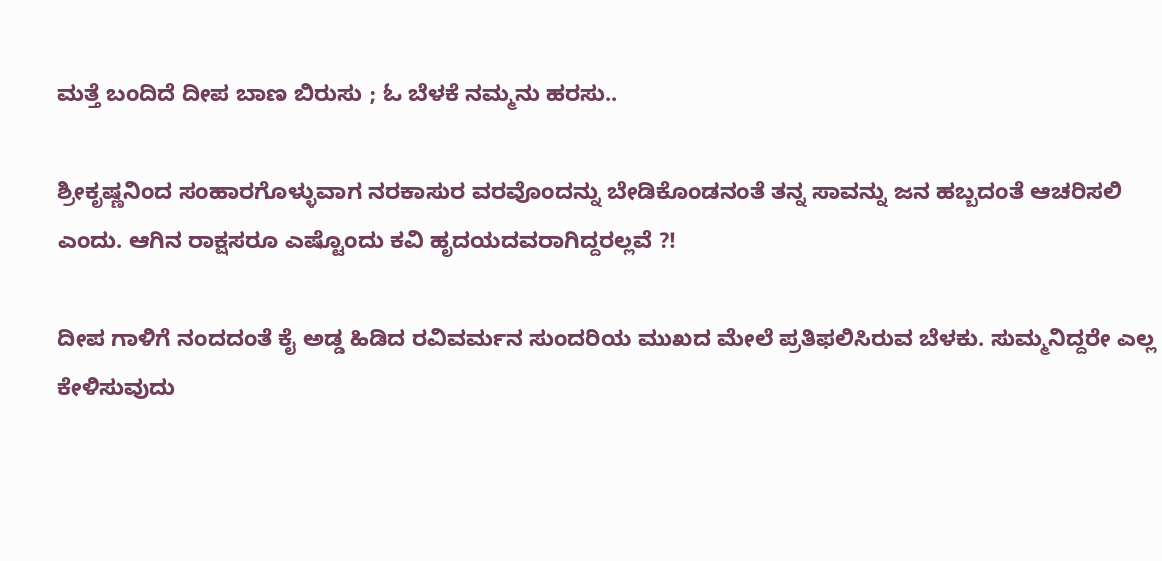ಮತ್ತೆ ಬಂದಿದೆ ದೀಪ ಬಾಣ ಬಿರುಸು ; ಓ ಬೆಳಕೆ ನಮ್ಮನು ಹರಸು..

ಶ್ರೀಕೃಷ್ಣನಿಂದ ಸಂಹಾರಗೊಳ್ಳುವಾಗ ನರಕಾಸುರ ವರವೊಂದನ್ನು ಬೇಡಿಕೊಂಡನಂತೆ ತನ್ನ ಸಾವನ್ನು ಜನ ಹಬ್ಬದಂತೆ ಆಚರಿಸಲಿ ಎಂದು. ಆಗಿನ ರಾಕ್ಷಸರೂ ಎಷ್ಟೊಂದು ಕವಿ ಹೃದಯದವರಾಗಿದ್ದರಲ್ಲವೆ ?!

ದೀಪ ಗಾಳಿಗೆ ನಂದದಂತೆ ಕೈ ಅಡ್ಡ ಹಿಡಿದ ರವಿವರ್ಮನ ಸುಂದರಿಯ ಮುಖದ ಮೇಲೆ ಪ್ರತಿಫಲಿಸಿರುವ ಬೆಳಕು. ಸುಮ್ಮನಿದ್ದರೇ ಎಲ್ಲ ಕೇಳಿಸುವುದು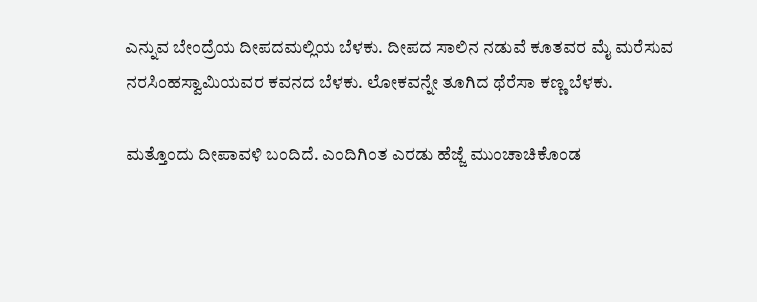ಎನ್ನುವ ಬೇಂದ್ರೆಯ ದೀಪದಮಲ್ಲಿಯ ಬೆಳಕು. ದೀಪದ ಸಾಲಿನ ನಡುವೆ ಕೂತವರ ಮೈ ಮರೆಸುವ ನರಸಿಂಹಸ್ವಾಮಿಯವರ ಕವನದ ಬೆಳಕು. ಲೋಕವನ್ನೇ ತೂಗಿದ ಥೆರೆಸಾ ಕಣ್ಣ ಬೆಳಕು.

ಮತ್ತೊಂದು ದೀಪಾವಳಿ ಬಂದಿದೆ. ಎಂದಿಗಿಂತ ಎರಡು ಹೆಜ್ಜೆ ಮುಂಚಾಚಿಕೊಂಡ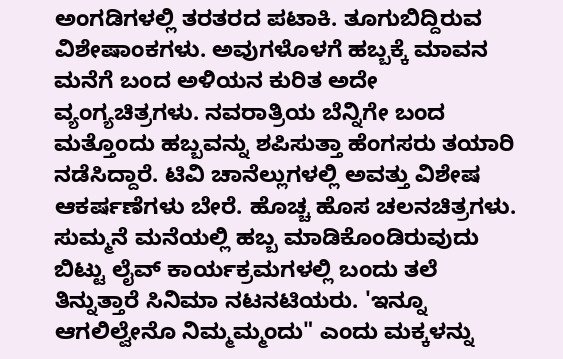ಅಂಗಡಿಗಳಲ್ಲಿ ತರತರದ ಪಟಾಕಿ. ತೂಗುಬಿದ್ದಿರುವ ವಿಶೇಷಾಂಕಗಳು. ಅವುಗಳೊಳಗೆ ಹಬ್ಬಕ್ಕೆ ಮಾವನ ಮನೆಗೆ ಬಂದ ಅಳಿಯನ ಕುರಿತ ಅದೇ ವ್ಯಂಗ್ಯಚಿತ್ರಗಳು. ನವರಾತ್ರಿಯ ಬೆನ್ನಿಗೇ ಬಂದ ಮತ್ತೊಂದು ಹಬ್ಬವನ್ನು ಶಪಿಸುತ್ತಾ ಹೆಂಗಸರು ತಯಾರಿ ನಡೆಸಿದ್ದಾರೆ. ಟಿವಿ ಚಾನೆಲ್ಲುಗಳಲ್ಲಿ ಅವತ್ತು ವಿಶೇಷ ಆಕರ್ಷಣೆಗಳು ಬೇರೆ. ಹೊಚ್ಚ ಹೊಸ ಚಲನಚಿತ್ರಗಳು. ಸುಮ್ಮನೆ ಮನೆಯಲ್ಲಿ ಹಬ್ಬ ಮಾಡಿಕೊಂಡಿರುವುದು ಬಿಟ್ಟು ಲೈವ್‌ ಕಾರ್ಯಕ್ರಮಗಳಲ್ಲಿ ಬಂದು ತಲೆ ತಿನ್ನುತ್ತಾರೆ ಸಿನಿಮಾ ನಟನಟಿಯರು. 'ಇನ್ನೂ ಆಗಲಿಲ್ವೇನೊ ನಿಮ್ಮಮ್ಮಂದು" ಎಂದು ಮಕ್ಕಳನ್ನು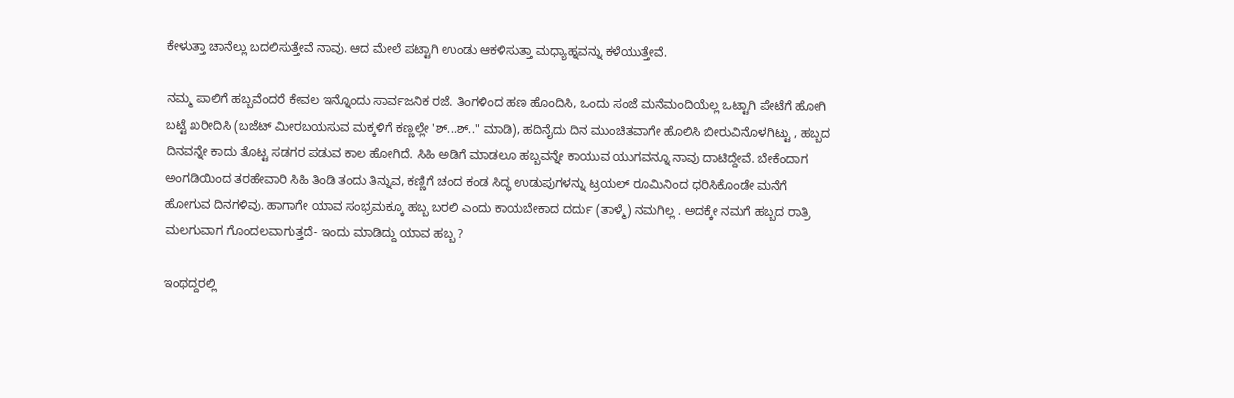ಕೇಳುತ್ತಾ ಚಾನೆಲ್ಲು ಬದಲಿಸುತ್ತೇವೆ ನಾವು. ಆದ ಮೇಲೆ ಪಟ್ಟಾಗಿ ಉಂಡು ಆಕಳಿಸುತ್ತಾ ಮಧ್ಯಾಹ್ನವನ್ನು ಕಳೆಯುತ್ತೇವೆ.

ನಮ್ಮ ಪಾಲಿಗೆ ಹಬ್ಬವೆಂದರೆ ಕೇವಲ ಇನ್ನೊಂದು ಸಾರ್ವಜನಿಕ ರಜೆ. ತಿಂಗಳಿಂದ ಹಣ ಹೊಂದಿಸಿ, ಒಂದು ಸಂಜೆ ಮನೆಮಂದಿಯೆಲ್ಲ ಒಟ್ಟಾಗಿ ಪೇಟೆಗೆ ಹೋಗಿ ಬಟ್ಟೆ ಖರೀದಿಸಿ (ಬಜೆಟ್‌ ಮೀರಬಯಸುವ ಮಕ್ಕಳಿಗೆ ಕಣ್ಣಲ್ಲೇ 'ಶ್‌...ಶ್‌.." ಮಾಡಿ), ಹದಿನೈದು ದಿನ ಮುಂಚಿತವಾಗೇ ಹೊಲಿಸಿ ಬೀರುವಿನೊಳಗಿಟ್ಟು , ಹಬ್ಬದ ದಿನವನ್ನೇ ಕಾದು ತೊಟ್ಟ ಸಡಗರ ಪಡುವ ಕಾಲ ಹೋಗಿದೆ. ಸಿಹಿ ಅಡಿಗೆ ಮಾಡಲೂ ಹಬ್ಬವನ್ನೇ ಕಾಯುವ ಯುಗವನ್ನೂ ನಾವು ದಾಟಿದ್ದೇವೆ. ಬೇಕೆಂದಾಗ ಅಂಗಡಿಯಿಂದ ತರಹೇವಾರಿ ಸಿಹಿ ತಿಂಡಿ ತಂದು ತಿನ್ನುವ, ಕಣ್ಣಿಗೆ ಚಂದ ಕಂಡ ಸಿದ್ಧ ಉಡುಪುಗಳನ್ನು ಟ್ರಯಲ್‌ ರೂಮಿನಿಂದ ಧರಿಸಿಕೊಂಡೇ ಮನೆಗೆ ಹೋಗುವ ದಿನಗಳಿವು. ಹಾಗಾಗೇ ಯಾವ ಸಂಭ್ರಮಕ್ಕೂ ಹಬ್ಬ ಬರಲಿ ಎಂದು ಕಾಯಬೇಕಾದ ದರ್ದು (ತಾಳ್ಮೆ) ನಮಗಿಲ್ಲ . ಅದಕ್ಕೇ ನಮಗೆ ಹಬ್ಬದ ರಾತ್ರಿ ಮಲಗುವಾಗ ಗೊಂದಲವಾಗುತ್ತದೆ- ಇಂದು ಮಾಡಿದ್ದು ಯಾವ ಹಬ್ಬ ?

ಇಂಥದ್ದರಲ್ಲಿ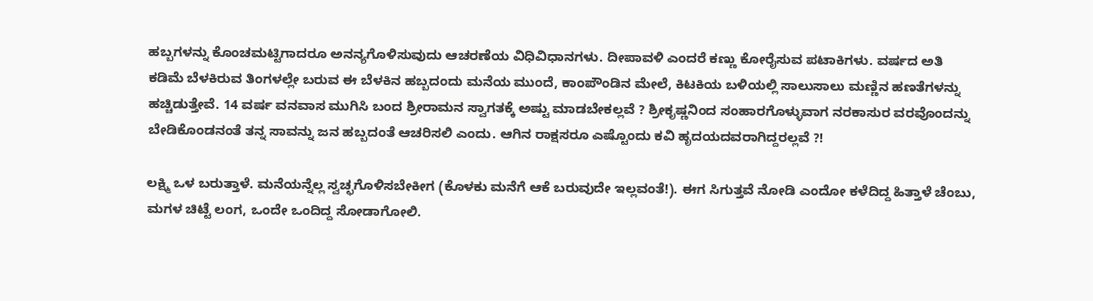ಹಬ್ಬಗಳನ್ನು ಕೊಂಚಮಟ್ಟಿಗಾದರೂ ಅನನ್ಯಗೊಳಿಸುವುದು ಆಚರಣೆಯ ವಿಧಿವಿಧಾನಗಳು. ದೀಪಾವಳಿ ಎಂದರೆ ಕಣ್ಣು ಕೋರೈಸುವ ಪಟಾಕಿಗಳು. ವರ್ಷದ ಅತಿ ಕಡಿಮೆ ಬೆಳಕಿರುವ ತಿಂಗಳಲ್ಲೇ ಬರುವ ಈ ಬೆಳಕಿನ ಹಬ್ಬದಂದು ಮನೆಯ ಮುಂದೆ, ಕಾಂಪೌಂಡಿನ ಮೇಲೆ, ಕಿಟಕಿಯ ಬಳಿಯಲ್ಲಿ ಸಾಲುಸಾಲು ಮಣ್ಣಿನ ಹಣತೆಗಳನ್ನು ಹಚ್ಚಿಡುತ್ತೇವೆ. 14 ವರ್ಷ ವನವಾಸ ಮುಗಿಸಿ ಬಂದ ಶ್ರೀರಾಮನ ಸ್ವಾಗತಕ್ಕೆ ಅಷ್ಟು ಮಾಡಬೇಕಲ್ಲವೆ ? ಶ್ರೀಕೃಷ್ಣನಿಂದ ಸಂಹಾರಗೊಳ್ಳುವಾಗ ನರಕಾಸುರ ವರವೊಂದನ್ನು ಬೇಡಿಕೊಂಡನಂತೆ ತನ್ನ ಸಾವನ್ನು ಜನ ಹಬ್ಬದಂತೆ ಆಚರಿಸಲಿ ಎಂದು. ಆಗಿನ ರಾಕ್ಷಸರೂ ಎಷ್ಟೊಂದು ಕವಿ ಹೃದಯದವರಾಗಿದ್ದರಲ್ಲವೆ ?!

ಲಕ್ಷ್ಮಿ ಒಳ ಬರುತ್ತಾಳೆ. ಮನೆಯನ್ನೆಲ್ಲ ಸ್ವಚ್ಛಗೊಳಿಸಬೇಕೀಗ (ಕೊಳಕು ಮನೆಗೆ ಆಕೆ ಬರುವುದೇ ಇಲ್ಲವಂತೆ!). ಈಗ ಸಿಗುತ್ತವೆ ನೋಡಿ ಎಂದೋ ಕಳೆದಿದ್ದ ಹಿತ್ತಾಳೆ ಚೆಂಬು, ಮಗಳ ಚಿಟ್ಟೆ ಲಂಗ, ಒಂದೇ ಒಂದಿದ್ದ ಸೋಡಾಗೋಲಿ.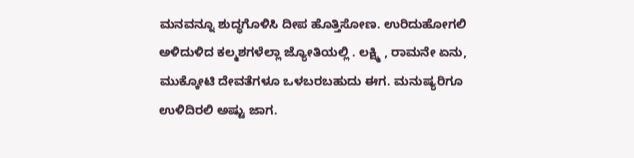ಮನವನ್ನೂ ಶುದ್ಧಗೊಳಿಸಿ ದೀಪ ಹೊತ್ತಿಸೋಣ. ಉರಿದುಹೋಗಲಿ ಅಳಿದುಳಿದ ಕಲ್ಮಶಗಳೆಲ್ಲಾ ಜ್ಯೋತಿಯಲ್ಲಿ . ಲಕ್ಷ್ಮಿ , ರಾಮನೇ ಏನು, ಮುಕ್ಕೋಟಿ ದೇವತೆಗಳೂ ಒಳಬರಬಹುದು ಈಗ. ಮನುಷ್ಯರಿಗೂ ಉಳಿದಿರಲಿ ಅಷ್ಟು ಜಾಗ.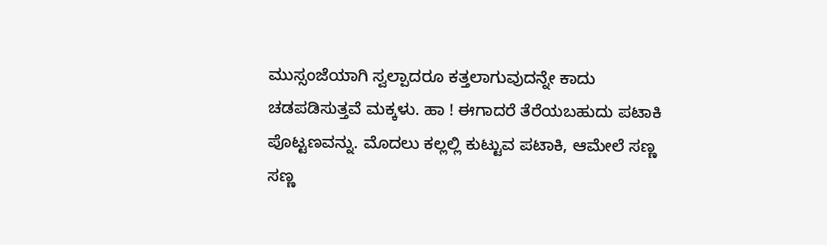ಮುಸ್ಸಂಜೆಯಾಗಿ ಸ್ವಲ್ಪಾದರೂ ಕತ್ತಲಾಗುವುದನ್ನೇ ಕಾದು ಚಡಪಡಿಸುತ್ತವೆ ಮಕ್ಕಳು. ಹಾ ! ಈಗಾದರೆ ತೆರೆಯಬಹುದು ಪಟಾಕಿ ಪೊಟ್ಟಣವನ್ನು. ಮೊದಲು ಕಲ್ಲಲ್ಲಿ ಕುಟ್ಟುವ ಪಟಾಕಿ, ಆಮೇಲೆ ಸಣ್ಣ ಸಣ್ಣ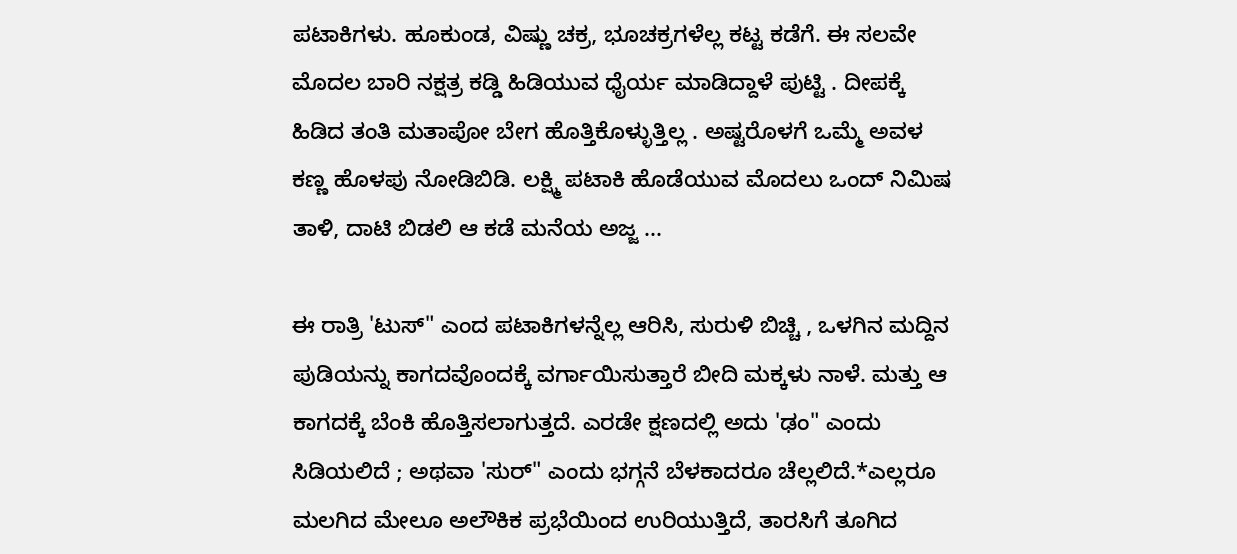ಪಟಾಕಿಗಳು. ಹೂಕುಂಡ, ವಿಷ್ಣು ಚಕ್ರ, ಭೂಚಕ್ರಗಳೆಲ್ಲ ಕಟ್ಟ ಕಡೆಗೆ. ಈ ಸಲವೇ ಮೊದಲ ಬಾರಿ ನಕ್ಷತ್ರ ಕಡ್ಡಿ ಹಿಡಿಯುವ ಧೈರ್ಯ ಮಾಡಿದ್ದಾಳೆ ಪುಟ್ಟಿ . ದೀಪಕ್ಕೆ ಹಿಡಿದ ತಂತಿ ಮತಾಪೋ ಬೇಗ ಹೊತ್ತಿಕೊಳ್ಳುತ್ತಿಲ್ಲ . ಅಷ್ಟರೊಳಗೆ ಒಮ್ಮೆ ಅವಳ ಕಣ್ಣ ಹೊಳಪು ನೋಡಿಬಿಡಿ. ಲಕ್ಷ್ಮಿ ಪಟಾಕಿ ಹೊಡೆಯುವ ಮೊದಲು ಒಂದ್‌ ನಿಮಿಷ ತಾಳಿ, ದಾಟಿ ಬಿಡಲಿ ಆ ಕಡೆ ಮನೆಯ ಅಜ್ಜ ...

ಈ ರಾತ್ರಿ 'ಟುಸ್‌" ಎಂದ ಪಟಾಕಿಗಳನ್ನೆಲ್ಲ ಆರಿಸಿ, ಸುರುಳಿ ಬಿಚ್ಚಿ , ಒಳಗಿನ ಮದ್ದಿನ ಪುಡಿಯನ್ನು ಕಾಗದವೊಂದಕ್ಕೆ ವರ್ಗಾಯಿಸುತ್ತಾರೆ ಬೀದಿ ಮಕ್ಕಳು ನಾಳೆ. ಮತ್ತು ಆ ಕಾಗದಕ್ಕೆ ಬೆಂಕಿ ಹೊತ್ತಿಸಲಾಗುತ್ತದೆ. ಎರಡೇ ಕ್ಷಣದಲ್ಲಿ ಅದು 'ಢಂ" ಎಂದು ಸಿಡಿಯಲಿದೆ ; ಅಥವಾ 'ಸುರ್‌" ಎಂದು ಭಗ್ಗನೆ ಬೆಳಕಾದರೂ ಚೆಲ್ಲಲಿದೆ.*ಎಲ್ಲರೂ ಮಲಗಿದ ಮೇಲೂ ಅಲೌಕಿಕ ಪ್ರಭೆಯಿಂದ ಉರಿಯುತ್ತಿದೆ, ತಾರಸಿಗೆ ತೂಗಿದ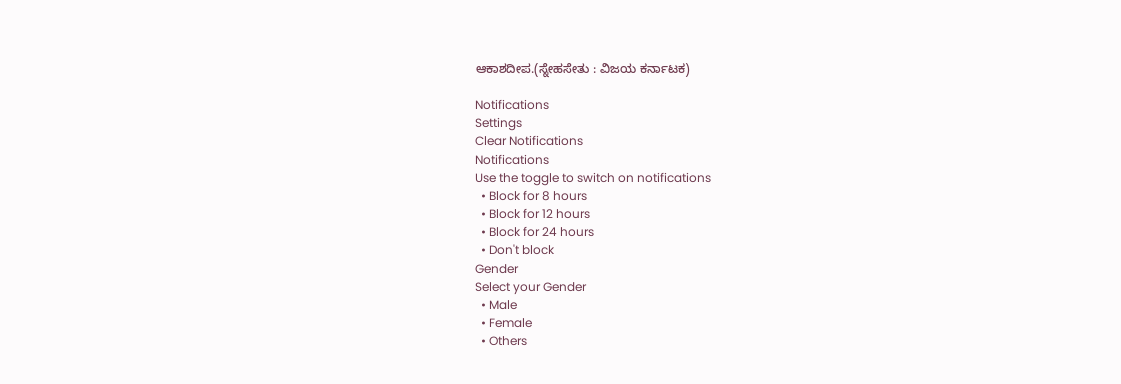ಆಕಾಶದೀಪ.(ಸ್ನೇಹಸೇತು : ವಿಜಯ ಕರ್ನಾಟಕ)

Notifications
Settings
Clear Notifications
Notifications
Use the toggle to switch on notifications
  • Block for 8 hours
  • Block for 12 hours
  • Block for 24 hours
  • Don't block
Gender
Select your Gender
  • Male
  • Female
  • Others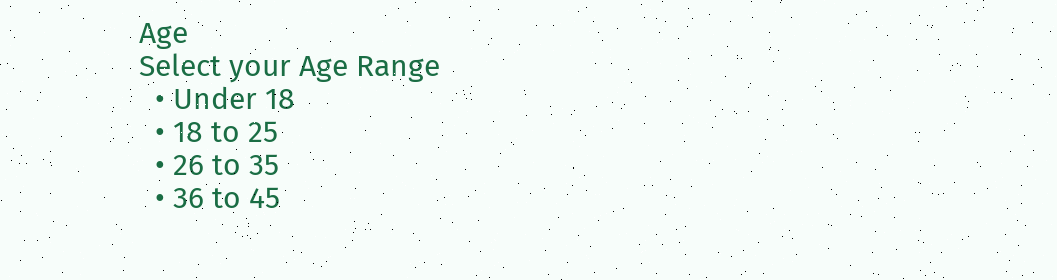Age
Select your Age Range
  • Under 18
  • 18 to 25
  • 26 to 35
  • 36 to 45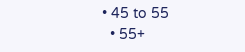• 45 to 55
  • 55+